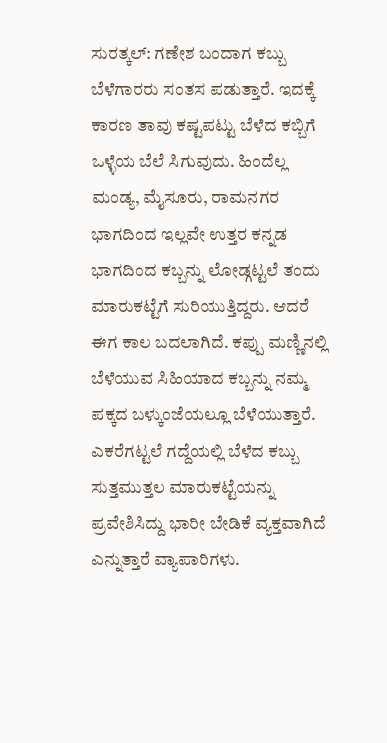ಸುರತ್ಕಲ್: ಗಣೇಶ ಬಂದಾಗ ಕಬ್ಬು ಬೆಳೆಗಾರರು ಸಂತಸ ಪಡುತ್ತಾರೆ. ಇದಕ್ಕೆ ಕಾರಣ ತಾವು ಕಷ್ಟಪಟ್ಟು ಬೆಳೆದ ಕಬ್ಬಿಗೆ ಒಳ್ಳೆಯ ಬೆಲೆ ಸಿಗುವುದು. ಹಿಂದೆಲ್ಲ ಮಂಡ್ಯ, ಮೈಸೂರು, ರಾಮನಗರ ಭಾಗದಿಂದ ಇಲ್ಲವೇ ಉತ್ತರ ಕನ್ನಡ ಭಾಗದಿಂದ ಕಬ್ಬನ್ನು ಲೋಡ್ಗಟ್ಟಲೆ ತಂದು ಮಾರುಕಟ್ಟೆಗೆ ಸುರಿಯುತ್ತಿದ್ದರು. ಆದರೆ ಈಗ ಕಾಲ ಬದಲಾಗಿದೆ. ಕಪ್ಪು ಮಣ್ಣಿನಲ್ಲಿ ಬೆಳೆಯುವ ಸಿಹಿಯಾದ ಕಬ್ಬನ್ನು ನಮ್ಮ ಪಕ್ಕದ ಬಳ್ಕುಂಜೆಯಲ್ಲೂ ಬೆಳೆಯುತ್ತಾರೆ. ಎಕರೆಗಟ್ಟಲೆ ಗದ್ದೆಯಲ್ಲಿ ಬೆಳೆದ ಕಬ್ಬು ಸುತ್ತಮುತ್ತಲ ಮಾರುಕಟ್ಟೆಯನ್ನು ಪ್ರವೇಶಿಸಿದ್ದು ಭಾರೀ ಬೇಡಿಕೆ ವ್ಯಕ್ತವಾಗಿದೆ ಎನ್ನುತ್ತಾರೆ ವ್ಯಾಪಾರಿಗಳು.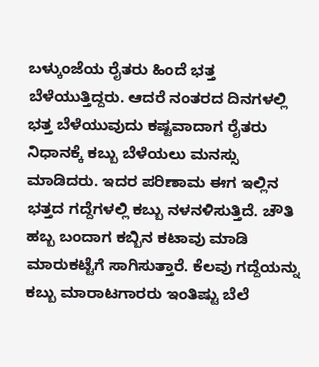ಬಳ್ಕುಂಜೆಯ ರೈತರು ಹಿಂದೆ ಭತ್ತ ಬೆಳೆಯುತ್ತಿದ್ದರು. ಆದರೆ ನಂತರದ ದಿನಗಳಲ್ಲಿ ಭತ್ತ ಬೆಳೆಯುವುದು ಕಷ್ಟವಾದಾಗ ರೈತರು ನಿಧಾನಕ್ಕೆ ಕಬ್ಬು ಬೆಳೆಯಲು ಮನಸ್ಸು ಮಾಡಿದರು. ಇದರ ಪರಿಣಾಮ ಈಗ ಇಲ್ಲಿನ ಭತ್ತದ ಗದ್ದೆಗಳಲ್ಲಿ ಕಬ್ಬು ನಳನಳಿಸುತ್ತಿದೆ. ಚೌತಿ ಹಬ್ಬ ಬಂದಾಗ ಕಬ್ಬಿನ ಕಟಾವು ಮಾಡಿ ಮಾರುಕಟ್ಟೆಗೆ ಸಾಗಿಸುತ್ತಾರೆ. ಕೆಲವು ಗದ್ದೆಯನ್ನು ಕಬ್ಬು ಮಾರಾಟಗಾರರು ಇಂತಿಷ್ಟು ಬೆಲೆ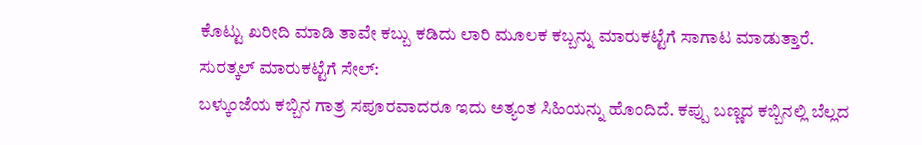ಕೊಟ್ಟು ಖರೀದಿ ಮಾಡಿ ತಾವೇ ಕಬ್ಬು ಕಡಿದು ಲಾರಿ ಮೂಲಕ ಕಬ್ಬನ್ನು ಮಾರುಕಟ್ಟೆಗೆ ಸಾಗಾಟ ಮಾಡುತ್ತಾರೆ.
ಸುರತ್ಕಲ್ ಮಾರುಕಟ್ಟೆಗೆ ಸೇಲ್:
ಬಳ್ಕುಂಜೆಯ ಕಬ್ಬಿನ ಗಾತ್ರ ಸಪೂರವಾದರೂ ಇದು ಅತ್ಯಂತ ಸಿಹಿಯನ್ನು ಹೊಂದಿದೆ. ಕಪ್ಪು ಬಣ್ಣದ ಕಬ್ಬಿನಲ್ಲಿ ಬೆಲ್ಲದ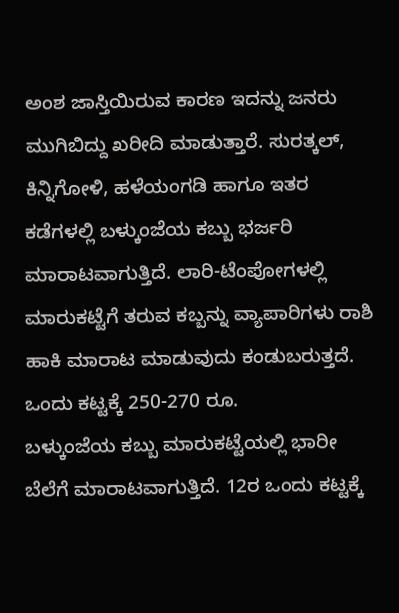ಅಂಶ ಜಾಸ್ತಿಯಿರುವ ಕಾರಣ ಇದನ್ನು ಜನರು ಮುಗಿಬಿದ್ದು ಖರೀದಿ ಮಾಡುತ್ತಾರೆ. ಸುರತ್ಕಲ್, ಕಿನ್ನಿಗೋಳಿ, ಹಳೆಯಂಗಡಿ ಹಾಗೂ ಇತರ ಕಡೆಗಳಲ್ಲಿ ಬಳ್ಕುಂಜೆಯ ಕಬ್ಬು ಭರ್ಜರಿ ಮಾರಾಟವಾಗುತ್ತಿದೆ. ಲಾರಿ-ಟೆಂಪೋಗಳಲ್ಲಿ ಮಾರುಕಟ್ಟೆಗೆ ತರುವ ಕಬ್ಬನ್ನು ವ್ಯಾಪಾರಿಗಳು ರಾಶಿ ಹಾಕಿ ಮಾರಾಟ ಮಾಡುವುದು ಕಂಡುಬರುತ್ತದೆ.
ಒಂದು ಕಟ್ಟಕ್ಕೆ 250-270 ರೂ.
ಬಳ್ಕುಂಜೆಯ ಕಬ್ಬು ಮಾರುಕಟ್ಟೆಯಲ್ಲಿ ಭಾರೀ ಬೆಲೆಗೆ ಮಾರಾಟವಾಗುತ್ತಿದೆ. 12ರ ಒಂದು ಕಟ್ಟಕ್ಕೆ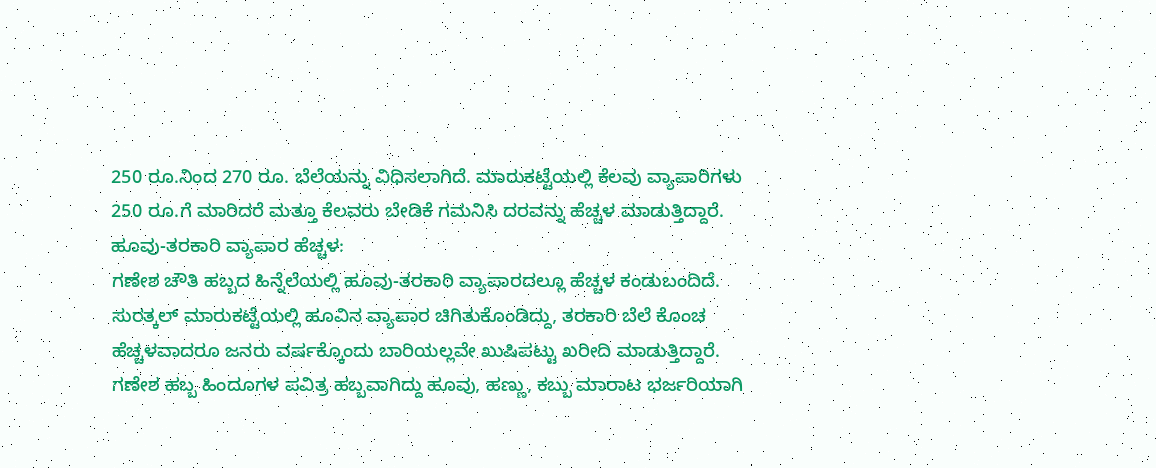250 ರೂ.ನಿಂದ 270 ರೂ. ಬೆಲೆಯನ್ನು ವಿಧಿಸಲಾಗಿದೆ. ಮಾರುಕಟ್ಟೆಯಲ್ಲಿ ಕೆಲವು ವ್ಯಾಪಾರಿಗಳು 250 ರೂ.ಗೆ ಮಾರಿದರೆ ಮತ್ತೂ ಕೆಲವರು ಬೇಡಿಕೆ ಗಮನಿಸಿ ದರವನ್ನು ಹೆಚ್ಚಳ ಮಾಡುತ್ತಿದ್ದಾರೆ.
ಹೂವು-ತರಕಾರಿ ವ್ಯಾಪಾರ ಹೆಚ್ಚಳ:
ಗಣೇಶ ಚೌತಿ ಹಬ್ಬದ ಹಿನ್ನೆಲೆಯಲ್ಲಿ ಹೂವು-ತರಕಾರಿ ವ್ಯಾಪಾರದಲ್ಲೂ ಹೆಚ್ಚಳ ಕಂಡುಬಂದಿದೆ. ಸುರತ್ಕಲ್ ಮಾರುಕಟ್ಟೆಯಲ್ಲಿ ಹೂವಿನ ವ್ಯಾಪಾರ ಚಿಗಿತುಕೊಂಡಿದ್ದು, ತರಕಾರಿ ಬೆಲೆ ಕೊಂಚ ಹೆಚ್ಚಳವಾದರೂ ಜನರು ವರ್ಷಕ್ಕೊಂದು ಬಾರಿಯಲ್ಲವೇ ಖುಷಿಪಟ್ಟು ಖರೀದಿ ಮಾಡುತ್ತಿದ್ದಾರೆ. ಗಣೇಶ ಹಬ್ಬ ಹಿಂದೂಗಳ ಪವಿತ್ರ ಹಬ್ಬವಾಗಿದ್ದು ಹೂವು, ಹಣ್ಣು, ಕಬ್ಬು ಮಾರಾಟ ಭರ್ಜರಿಯಾಗಿ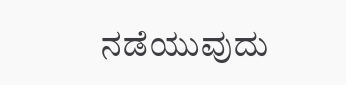ನಡೆಯುವುದು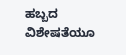ಹಬ್ಬದ ವಿಶೇಷತೆಯೂ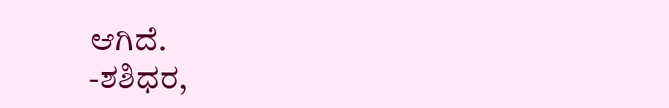ಆಗಿದೆ.
-ಶಶಿಧರ,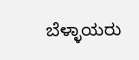ಬೆಳ್ಳಾಯರು